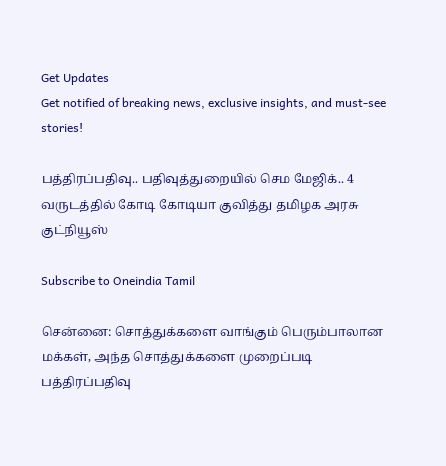Get Updates
Get notified of breaking news, exclusive insights, and must-see stories!

பத்திரப்பதிவு.. பதிவுத்துறையில் செம மேஜிக்.. 4 வருடத்தில் கோடி கோடியா குவித்து தமிழக அரசு குட்நியூஸ்

Subscribe to Oneindia Tamil

சென்னை: சொத்துக்களை வாங்கும் பெரும்பாலான மக்கள், அந்த சொத்துக்களை முறைப்படி பத்திரப்பதிவு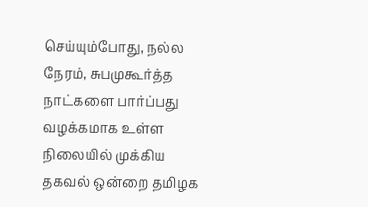செய்யும்போது, நல்ல நேரம், சுபமுகூர்த்த நாட்களை பார்ப்பது வழக்கமாக உள்ள நிலையில் முக்கிய தகவல் ஒன்றை தமிழக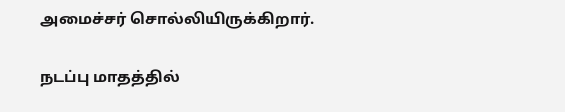அமைச்சர் சொல்லியிருக்கிறார்.

நடப்பு மாதத்தில்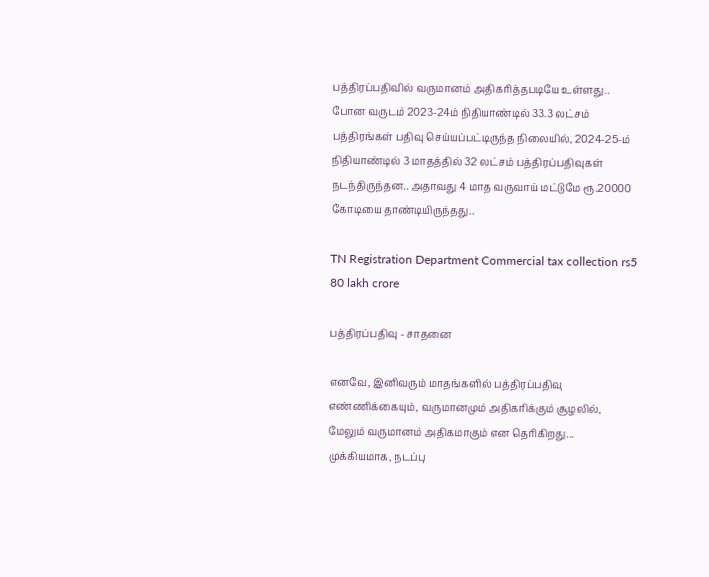பத்திரப்பதிவில் வருமானம் அதிகரித்தபடியே உள்ளது.. போன வருடம் 2023-24ம் நிதியாண்டில் 33.3 லட்சம் பத்திரங்கள் பதிவு செய்யப்பட்டிருந்த நிலையில், 2024-25-ம் நிதியாண்டில் 3 மாதத்தில் 32 லட்சம் பத்திரப்பதிவுகள் நடந்திருந்தன.. அதாவது 4 மாத வருவாய் மட்டுமே ரூ.20000 கோடியை தாண்டியிருந்தது..

TN Registration Department Commercial tax collection rs5 80 lakh crore

பத்திரப்பதிவு - சாதனை

எனவே, இனிவரும் மாதங்களில் பத்திரப்பதிவு எண்ணிக்கையும், வருமானமும் அதிகரிக்கும் சூழலில், மேலும் வருமானம் அதிகமாகும் என தெரிகிறது... முக்கியமாக, நடப்பு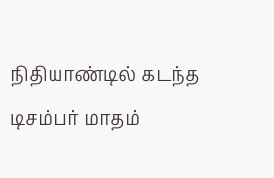நிதியாண்டில் கடந்த டிசம்பர் மாதம்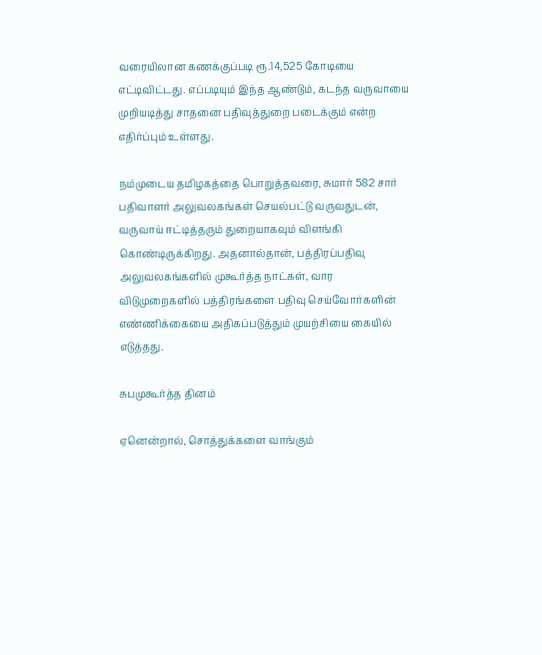வரையிலான கணக்குப்படி ரூ.14,525 கோடியை எட்டிவிட்டது. எப்படியும் இந்த ஆண்டும், கடந்த வருவாயை முறியடித்து சாதனை பதிவுத்துறை படைக்கும் என்ற எதிர்ப்பும் உள்ளது.

நம்முடைய தமிழகத்தை பொறுத்தவரை, சுமார் 582 சார் பதிவாளர் அலுவலகங்கள் செயல்பட்டு வருவதுடன், வருவாய் ஈட்டித்தரும் துறையாகவும் விளங்கி கொண்டிருக்கிறது. அதனால்தான், பத்திரப்பதிவு அலுவலகங்களில் முகூர்த்த நாட்கள், வார விடுமுறைகளில் பத்திரங்களை பதிவு செய்வோர்களின் எண்ணிக்கையை அதிகப்படுத்தும் முயற்சியை கையில் எடுத்தது.

சுபமுகூர்த்த தினம்

ஏனென்றால், சொத்துக்களை வாங்கும்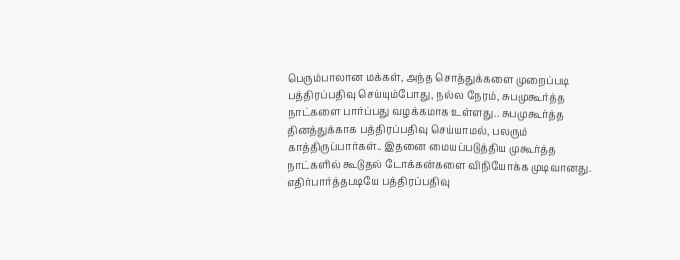பெரும்பாலான மக்கள், அந்த சொத்துக்களை முறைப்படி பத்திரப்பதிவு செய்யும்போது, நல்ல நேரம், சுபமுகூர்த்த நாட்களை பார்ப்பது வழக்கமாக உள்ளது.. சுபமுகூர்த்த தினத்துக்காக பத்திரப்பதிவு செய்யாமல், பலரும் காத்திருப்பார்கள்.. இதனை மையப்படுத்திய முகூர்த்த நாட்களில் கூடுதல் டோக்கன்களை விநியோக்க முடிவானது. எதிர்பார்த்தபடியே பத்திரப்பதிவு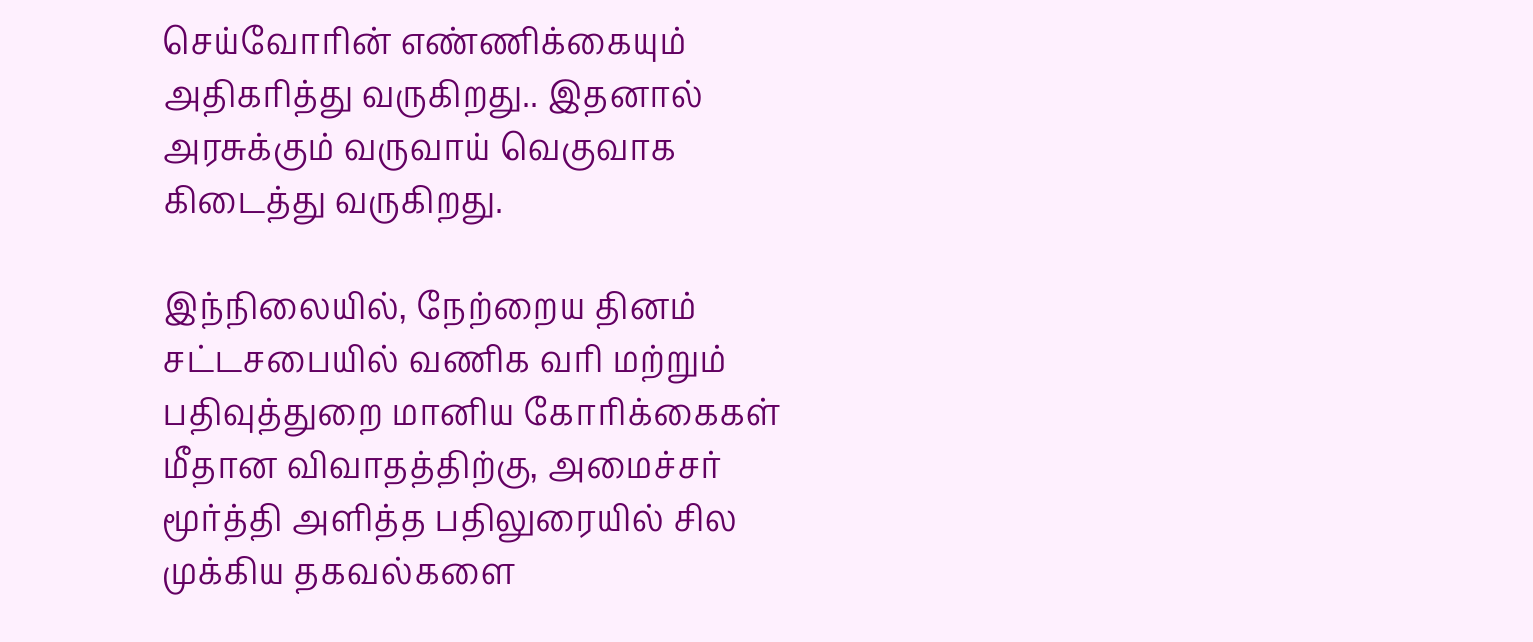செய்வோரின் எண்ணிக்கையும் அதிகரித்து வருகிறது.. இதனால் அரசுக்கும் வருவாய் வெகுவாக கிடைத்து வருகிறது.

இந்நிலையில், நேற்றைய தினம் சட்டசபையில் வணிக வரி மற்றும் பதிவுத்துறை மானிய கோரிக்கைகள் மீதான விவாதத்திற்கு, அமைச்சர் மூர்த்தி அளித்த பதிலுரையில் சில முக்கிய தகவல்களை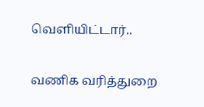வெளியிட்டார்..

வணிக வரித்துறை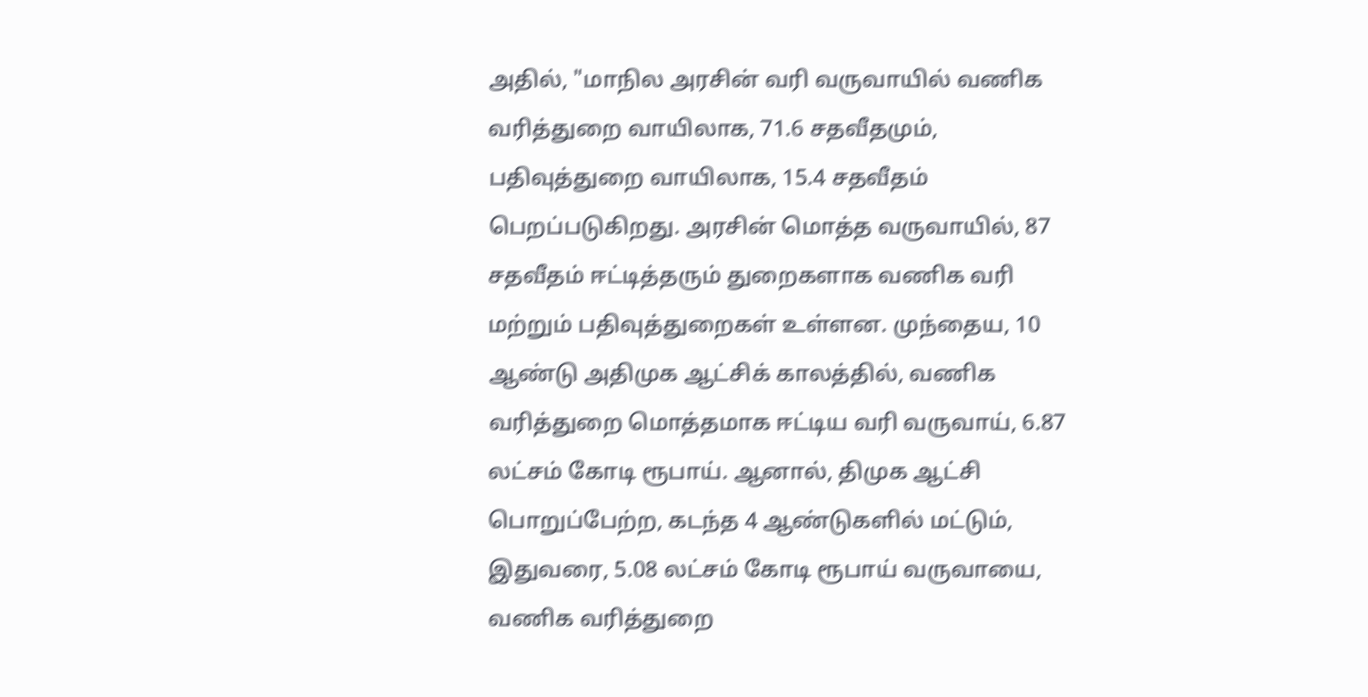அதில், "மாநில அரசின் வரி வருவாயில் வணிக வரித்துறை வாயிலாக, 71.6 சதவீதமும், பதிவுத்துறை வாயிலாக, 15.4 சதவீதம் பெறப்படுகிறது. அரசின் மொத்த வருவாயில், 87 சதவீதம் ஈட்டித்தரும் துறைகளாக வணிக வரி மற்றும் பதிவுத்துறைகள் உள்ளன. முந்தைய, 10 ஆண்டு அதிமுக ஆட்சிக் காலத்தில், வணிக வரித்துறை மொத்தமாக ஈட்டிய வரி வருவாய், 6.87 லட்சம் கோடி ரூபாய். ஆனால், திமுக ஆட்சி பொறுப்பேற்ற, கடந்த 4 ஆண்டுகளில் மட்டும், இதுவரை, 5.08 லட்சம் கோடி ரூபாய் வருவாயை, வணிக வரித்துறை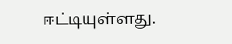ஈட்டியுள்ளது.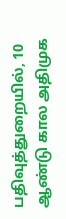பதிவுத்துறையில், 10 ஆண்டு கால அதிமுக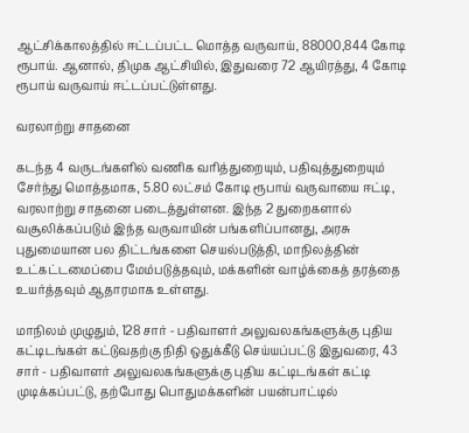ஆட்சிக்காலத்தில் ஈட்டப்பட்ட மொத்த வருவாய், 88000,844 கோடி ரூபாய். ஆனால், திமுக ஆட்சியில், இதுவரை 72 ஆயிரத்து, 4 கோடி ரூபாய் வருவாய் ஈட்டப்பட்டுள்ளது.

வரலாற்று சாதனை

கடந்த 4 வருடங்களில் வணிக வரித்துறையும், பதிவுத்துறையும் சேர்ந்து மொத்தமாக, 5.80 லட்சம் கோடி ரூபாய் வருவாயை ஈட்டி, வரலாற்று சாதனை படைத்துள்ளன. இந்த 2 துறைகளால் வசூலிக்கப்படும் இந்த வருவாயின் பங்களிப்பானது, அரசு புதுமையான பல திட்டங்களை செயல்படுத்தி, மாநிலத்தின் உட்கட்டமைப்பை மேம்படுத்தவும், மக்களின் வாழ்க்கைத் தரத்தை உயர்த்தவும் ஆதாரமாக உள்ளது.

மாநிலம் முழுதும், 128 சார் - பதிவாளர் அலுவலகங்களுக்கு புதிய கட்டிடங்கள் கட்டுவதற்கு நிதி ஒதுக்கீடு செய்யப்பட்டு இதுவரை, 43 சார் - பதிவாளர் அலுவலகங்களுக்கு புதிய கட்டிடங்கள் கட்டி முடிக்கப்பட்டு, தற்போது பொதுமக்களின் பயன்பாட்டில்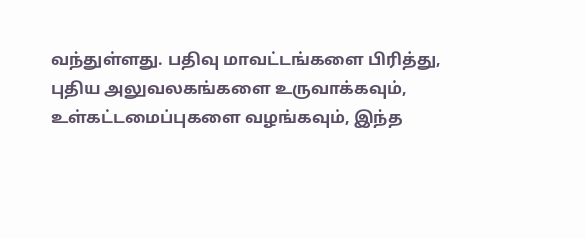வந்துள்ளது. பதிவு மாவட்டங்களை பிரித்து, புதிய அலுவலகங்களை உருவாக்கவும், உள்கட்டமைப்புகளை வழங்கவும், இந்த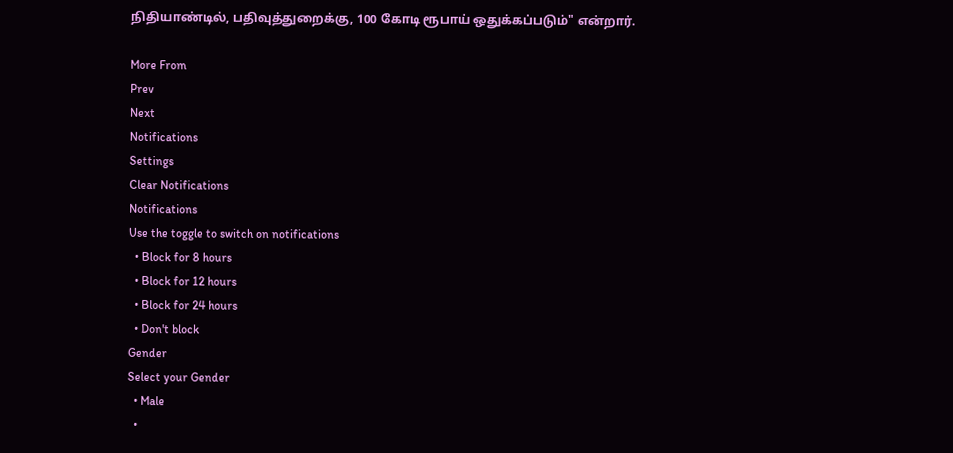நிதியாண்டில், பதிவுத்துறைக்கு, 100 கோடி ரூபாய் ஒதுக்கப்படும்" என்றார்.

More From
Prev
Next
Notifications
Settings
Clear Notifications
Notifications
Use the toggle to switch on notifications
  • Block for 8 hours
  • Block for 12 hours
  • Block for 24 hours
  • Don't block
Gender
Select your Gender
  • Male
  •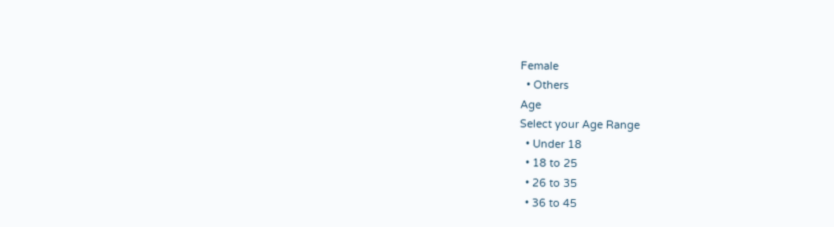Female
  • Others
Age
Select your Age Range
  • Under 18
  • 18 to 25
  • 26 to 35
  • 36 to 45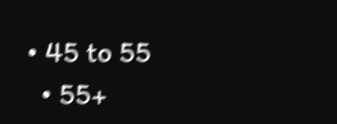• 45 to 55
  • 55+